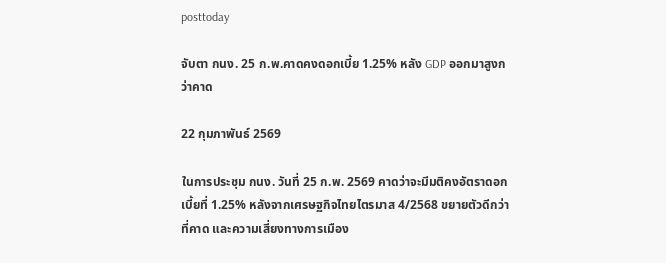posttoday

จับตา กนง. 25 ก.พ.คาดคงดอกเบี้ย 1.25% หลัง GDP ออกมาสูงกว่าคาด

22 กุมภาพันธ์ 2569

ในการประชุม กนง. วันที่ 25 ก.พ. 2569 คาดว่าจะมีมติคงอัตราดอกเบี้ยที่ 1.25% หลังจากเศรษฐกิจไทยไตรมาส 4/2568 ขยายตัวดีกว่าที่คาด และความเสี่ยงทางการเมือง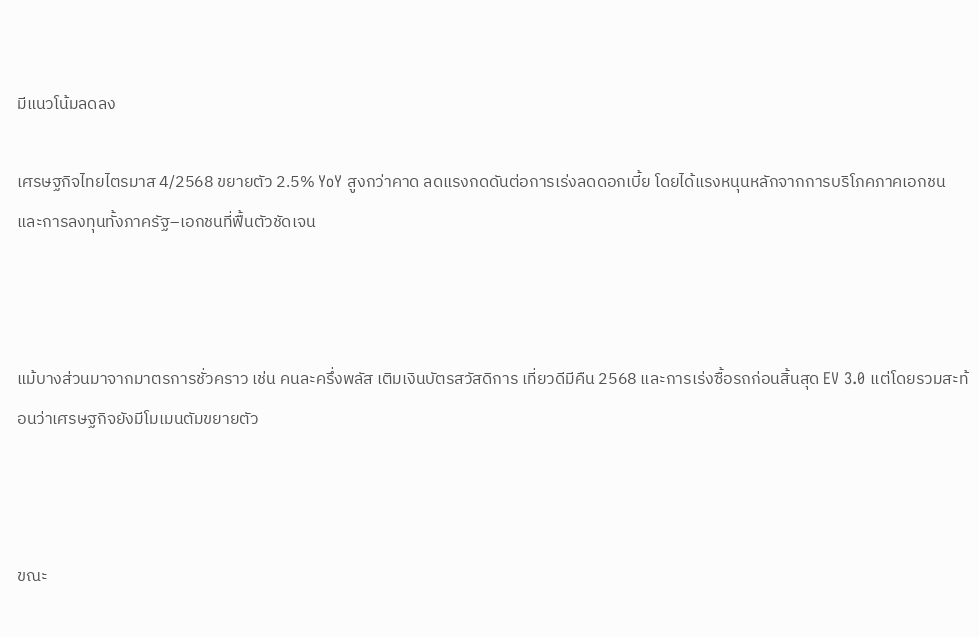มีแนวโน้มลดลง

เศรษฐกิจไทยไตรมาส 4/2568 ขยายตัว 2.5% YoY สูงกว่าคาด ลดแรงกดดันต่อการเร่งลดดอกเบี้ย โดยได้แรงหนุนหลักจากการบริโภคภาคเอกชนและการลงทุนทั้งภาครัฐ–เอกชนที่ฟื้นตัวชัดเจน



แม้บางส่วนมาจากมาตรการชั่วคราว เช่น คนละครึ่งพลัส เติมเงินบัตรสวัสดิการ เที่ยวดีมีคืน 2568 และการเร่งซื้อรถก่อนสิ้นสุด EV 3.0 แต่โดยรวมสะท้อนว่าเศรษฐกิจยังมีโมเมนตัมขยายตัว



ขณะ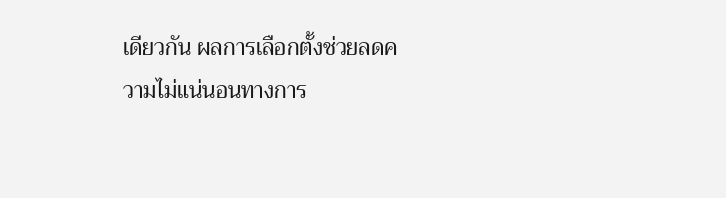เดียวกัน ผลการเลือกตั้งช่วยลดความไม่แน่นอนทางการ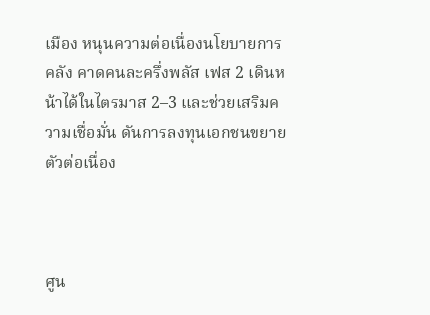เมือง หนุนความต่อเนื่องนโยบายการคลัง คาดคนละครึ่งพลัส เฟส 2 เดินหน้าได้ในไตรมาส 2–3 และช่วยเสริมความเชื่อมั่น ดันการลงทุนเอกชนขยายตัวต่อเนื่อง



ศูน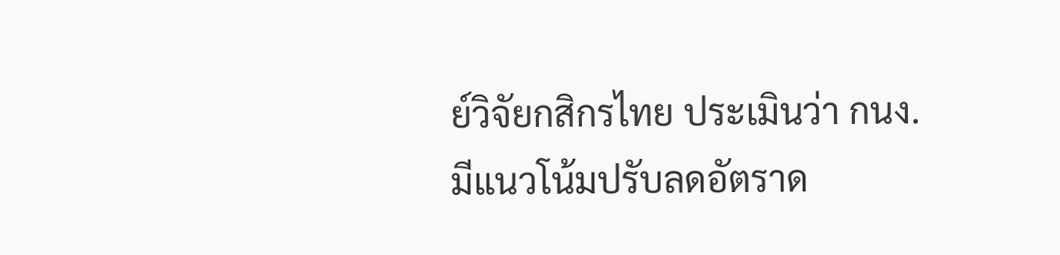ย์วิจัยกสิกรไทย ประเมินว่า กนง. มีแนวโน้มปรับลดอัตราด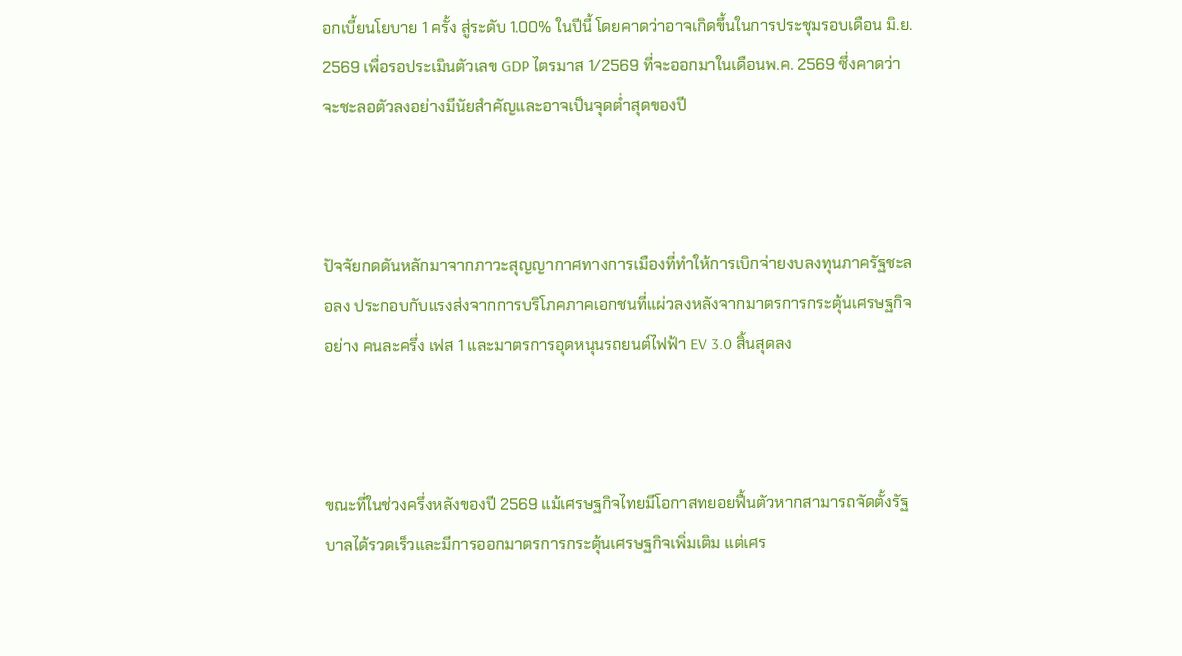อกเบี้ยนโยบาย 1 ครั้ง สู่ระดับ 1.00% ในปีนี้ โดยคาดว่าอาจเกิดขึ้นในการประชุมรอบเดือน มิ.ย. 2569 เพื่อรอประเมินตัวเลข GDP ไตรมาส 1/2569 ที่จะออกมาในเดือนพ.ค. 2569 ซึ่งคาดว่าจะชะลอตัวลงอย่างมีนัยสำคัญและอาจเป็นจุดต่ำสุดของปี



ปัจจัยกดดันหลักมาจากภาวะสุญญากาศทางการเมืองที่ทำให้การเบิกจ่ายงบลงทุนภาครัฐชะลอลง ประกอบกับแรงส่งจากการบริโภคภาคเอกชนที่แผ่วลงหลังจากมาตรการกระตุ้นเศรษฐกิจอย่าง คนละครึ่ง เฟส 1 และมาตรการอุดหนุนรถยนต์ไฟฟ้า EV 3.0 สิ้นสุดลง



ขณะที่ในช่วงครึ่งหลังของปี 2569 แม้เศรษฐกิจไทยมีโอกาสทยอยฟื้นตัวหากสามารถจัดตั้งรัฐบาลได้รวดเร็วและมีการออกมาตรการกระตุ้นเศรษฐกิจเพิ่มเติม แต่เศร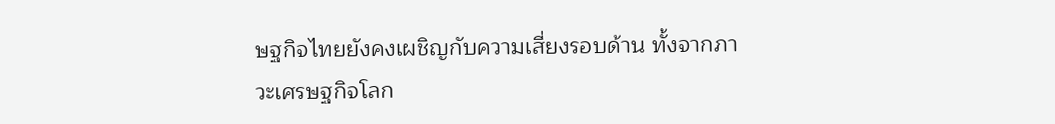ษฐกิจไทยยังคงเผชิญกับความเสี่ยงรอบด้าน ทั้งจากภาวะเศรษฐกิจโลก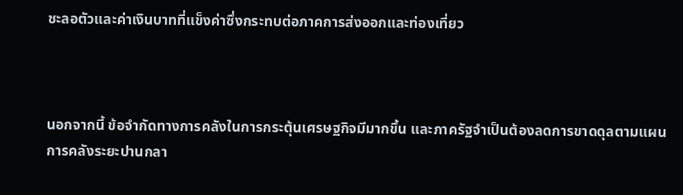ชะลอตัวและค่าเงินบาทที่แข็งค่าซึ่งกระทบต่อภาคการส่งออกและท่องเที่ยว



นอกจากนี้ ข้อจำกัดทางการคลังในการกระตุ้นเศรษฐกิจมีมากขึ้น และภาครัฐจำเป็นต้องลดการขาดดุลตามแผนการคลังระยะปานกลา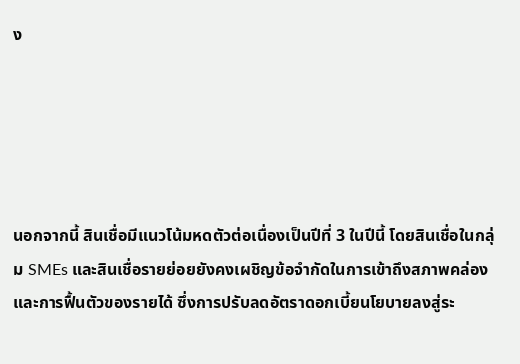ง





นอกจากนี้ สินเชื่อมีแนวโน้มหดตัวต่อเนื่องเป็นปีที่ 3 ในปีนี้ โดยสินเชื่อในกลุ่ม SMEs และสินเชื่อรายย่อยยังคงเผชิญข้อจำกัดในการเข้าถึงสภาพคล่องและการฟื้นตัวของรายได้ ซึ่งการปรับลดอัตราดอกเบี้ยนโยบายลงสู่ระ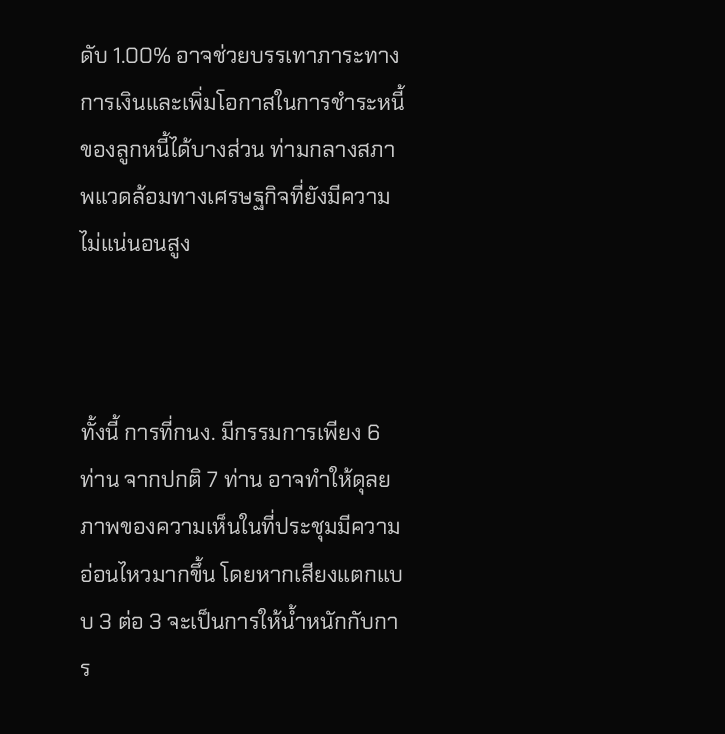ดับ 1.00% อาจช่วยบรรเทาภาระทางการเงินและเพิ่มโอกาสในการชำระหนี้ของลูกหนี้ได้บางส่วน ท่ามกลางสภาพแวดล้อมทางเศรษฐกิจที่ยังมีความไม่แน่นอนสูง



ทั้งนี้ การที่กนง. มีกรรมการเพียง 6 ท่าน จากปกติ 7 ท่าน อาจทำให้ดุลยภาพของความเห็นในที่ประชุมมีความอ่อนไหวมากขึ้น โดยหากเสียงแตกแบบ 3 ต่อ 3 จะเป็นการให้น้ำหนักกับการ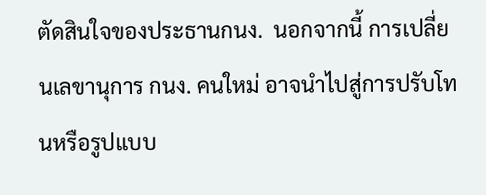ตัดสินใจของประธานกนง.  นอกจากนี้ การเปลี่ยนเลขานุการ กนง. คนใหม่ อาจนำไปสู่การปรับโทนหรือรูปแบบ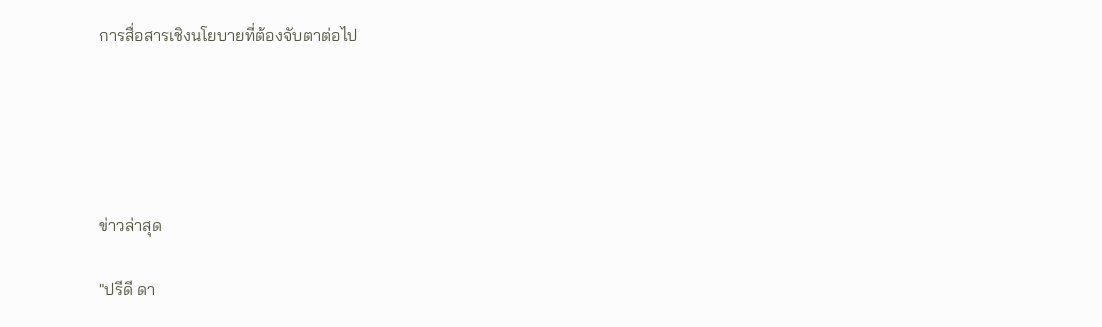การสื่อสารเชิงนโยบายที่ต้องจับตาต่อไป





ข่าวล่าสุด

"ปรีดี ดา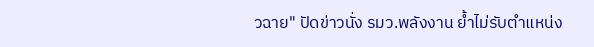วฉาย" ปัดข่าวนั่ง รมว.พลังงาน ย้ำไม่รับตำแหน่ง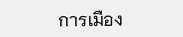การเมือง